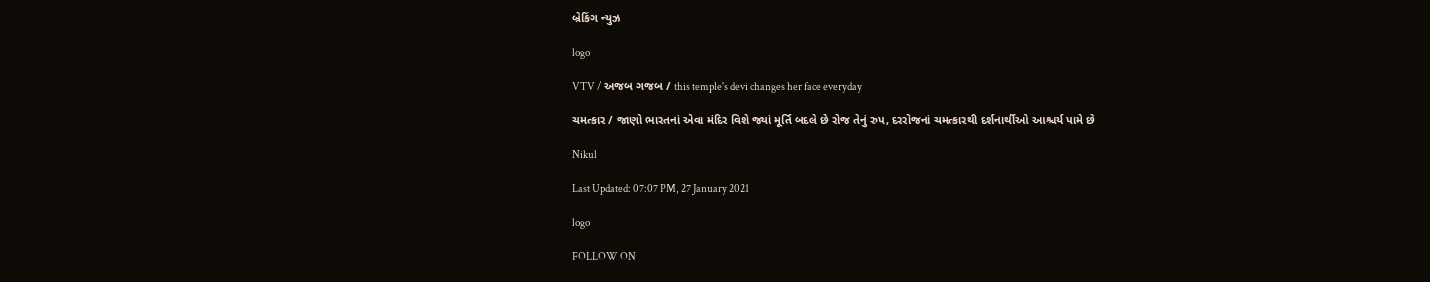બ્રેકિંગ ન્યુઝ

logo

VTV / અજબ ગજબ / this temple's devi changes her face everyday

ચમત્કાર / જાણો ભારતનાં એવા મંદિર વિશે જ્યાં મૂર્તિ બદલે છે રોજ તેનું રુપ, દરરોજનાં ચમત્કારથી દર્શનાર્થીઓ આશ્ચર્ય પામે છે

Nikul

Last Updated: 07:07 PM, 27 January 2021

logo

FOLLOW ON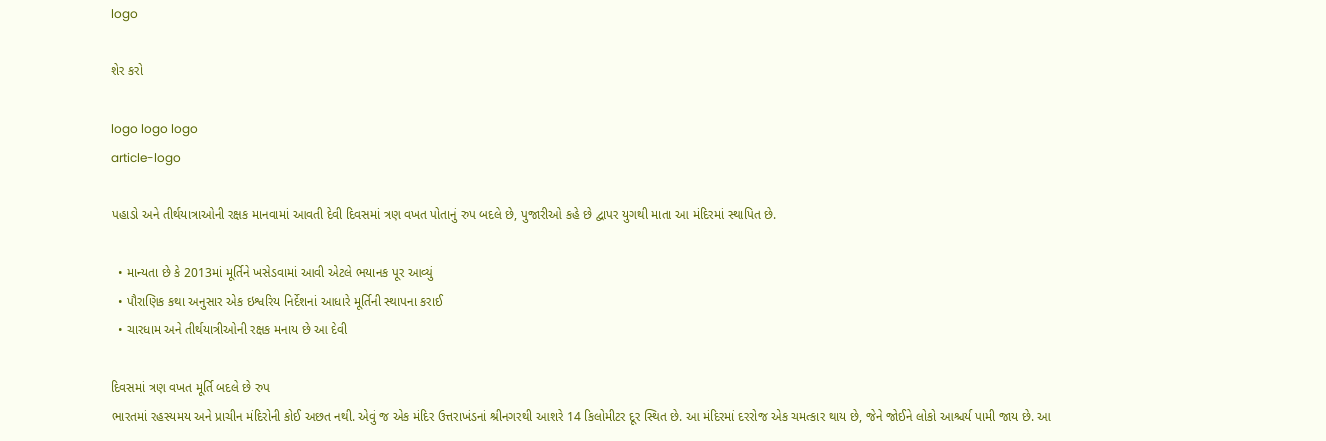logo

શેર કરો

logo logo logo
article-logo

પહાડો અને તીર્થયાત્રાઓની રક્ષક માનવામાં આવતી દેવી દિવસમાં ત્રણ વખત પોતાનું રુપ બદલે છે, પુજારીઓ કહે છે દ્વાપર યુગથી માતા આ મંદિરમાં સ્થાપિત છે.

  • માન્યતા છે કે 2013માં મૂર્તિને ખસેડવામાં આવી એટલે ભયાનક પૂર આવ્યું
  • પૌરાણિક કથા અનુસાર એક ઇશ્વરિય નિર્દેશનાં આધારે મૂર્તિની સ્થાપના કરાઈ
  • ચારધામ અને તીર્થયાત્રીઓની રક્ષક મનાય છે આ દેવી

દિવસમાં ત્રણ વખત મૂર્તિ બદલે છે રુપ
ભારતમાં રહસ્યમય અને પ્રાચીન મંદિરોની કોઈ અછત નથી. એવું જ એક મંદિર ઉત્તરાખંડનાં શ્રીનગરથી આશરે 14 કિલોમીટર દૂર સ્થિત છે. આ મંદિરમાં દરરોજ એક ચમત્કાર થાય છે, જેને જોઈને લોકો આશ્ચર્ય પામી જાય છે. આ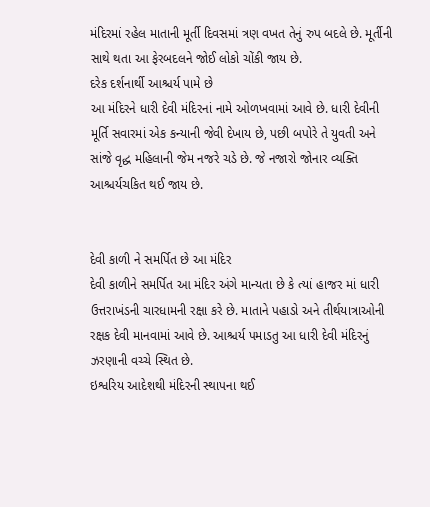મંદિરમાં રહેલ માતાની મૂર્તી દિવસમાં ત્રણ વખત તેનું રુપ બદલે છે. મૂર્તીની સાથે થતા આ ફેરબદલને જોઈ લોકો ચોંકી જાય છે.
દરેક દર્શનાર્થી આશ્ચર્ય પામે છે
આ મંદિરને ધારી દેવી મંદિરનાં નામે ઓળખવામાં આવે છે. ધારી દેવીની મૂર્તિ સવારમાં એક કન્યાની જેવી દેખાય છે, પછી બપોરે તે યુવતી અને સાંજે વૃદ્ધ મહિલાની જેમ નજરે ચડે છે. જે નજારો જોનાર વ્યક્તિ આશ્ચર્યચકિત થઈ જાય છે.


દેવી કાળી ને સમર્પિત છે આ મંદિર
દેવી કાળીને સમર્પિત આ મંદિર અંગે માન્યતા છે કે ત્યાં હાજર માં ધારી ઉત્તરાખંડની ચારધામની રક્ષા કરે છે. માતાને પહાડો અને તીર્થયાત્રાઓની રક્ષક દેવી માનવામાં આવે છે. આશ્ચર્ય પમાડતુ આ ધારી દેવી મંદિરનું ઝરણાની વચ્ચે સ્થિત છે.
ઇશ્વરિય આદેશથી મંદિરની સ્થાપના થઈ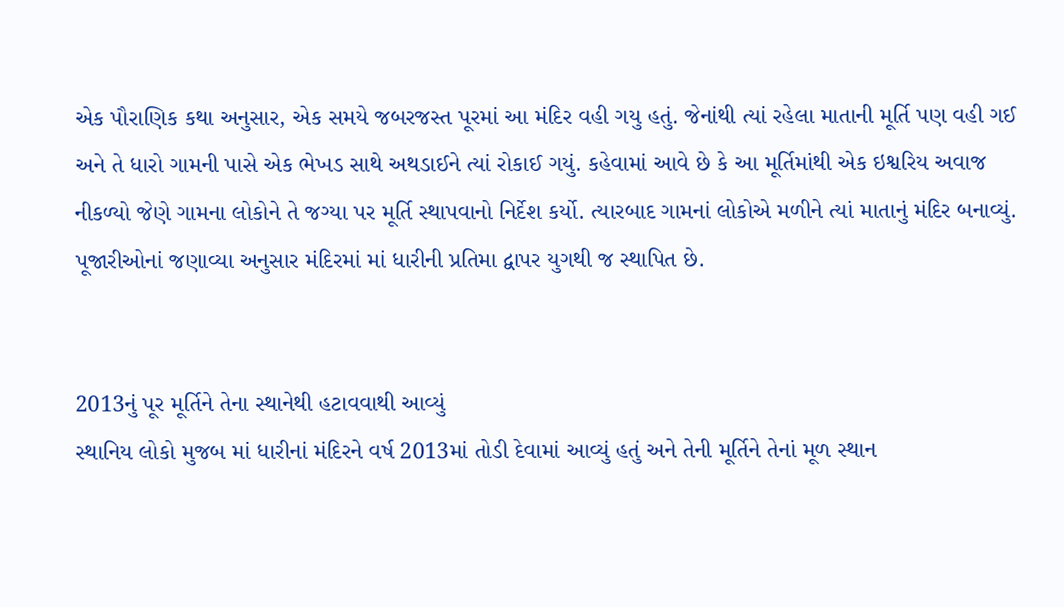એક પૌરાણિક કથા અનુસાર, એક સમયે જબરજસ્ત પૂરમાં આ મંદિર વહી ગયુ હતું. જેનાંથી ત્યાં રહેલા માતાની મૂર્તિ પણ વહી ગઈ અને તે ધારો ગામની પાસે એક ભેખડ સાથે અથડાઈને ત્યાં રોકાઈ ગયું. કહેવામાં આવે છે કે આ મૂર્તિમાંથી એક ઇશ્વરિય અવાજ નીકળ્યો જેણે ગામના લોકોને તે જગ્યા પર મૂર્તિ સ્થાપવાનો નિર્દેશ કર્યો. ત્યારબાદ ગામનાં લોકોએ મળીને ત્યાં માતાનું મંદિર બનાવ્યું. પૂજારીઓનાં જણાવ્યા અનુસાર મંદિરમાં માં ધારીની પ્રતિમા દ્વાપર યુગથી જ સ્થાપિત છે.


2013નું પૂર મૂર્તિને તેના સ્થાનેથી હટાવવાથી આવ્યું
સ્થાનિય લોકો મુજબ માં ધારીનાં મંદિરને વર્ષ 2013માં તોડી દેવામાં આવ્યું હતું અને તેની મૂર્તિને તેનાં મૂળ સ્થાન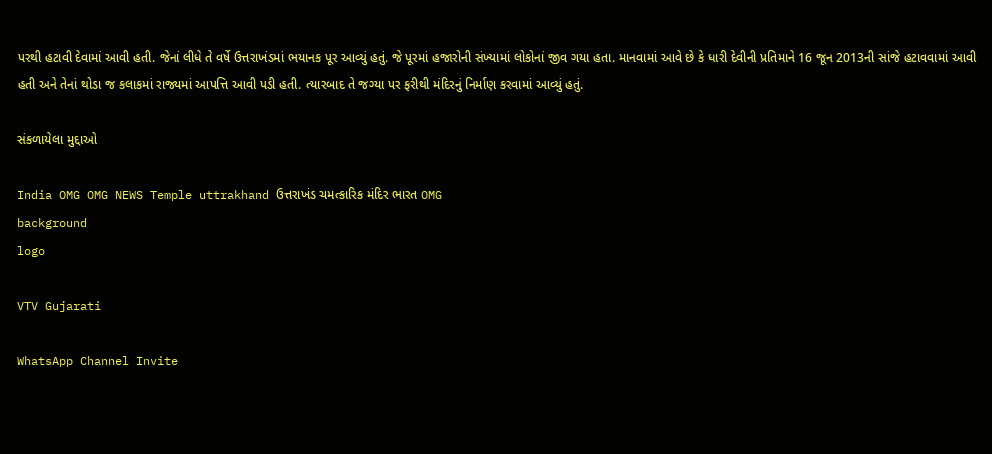પરથી હટાવી દેવામાં આવી હતી. જેનાં લીધે તે વર્ષે ઉત્તરાખંડમાં ભયાનક પૂર આવ્યું હતું. જે પૂરમાં હજારોની સંખ્યામાં લોકોનાં જીવ ગયા હતા. માનવામાં આવે છે કે ધારી દેવીની પ્રતિમાને 16 જૂન 2013ની સાંજે હટાવવામાં આવી હતી અને તેનાં થોડા જ કલાકમાં રાજ્યમાં આપત્તિ આવી પડી હતી. ત્યારબાદ તે જગ્યા પર ફરીથી મંદિરનું નિર્માણ કરવામાં આવ્યું હતું.

સંકળાયેલા મુદ્દાઓ

India OMG OMG NEWS Temple uttrakhand ઉત્તરાખંડ ચમત્કારિક મંદિર ભારત OMG
background
logo

VTV Gujarati

WhatsApp Channel Invite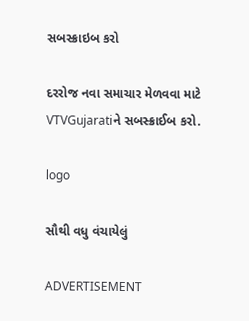સબસ્ક્રાઇબ કરો

દરરોજ નવા સમાચાર મેળવવા માટે VTVGujaratiને સબસ્ક્રાઈબ કરો.

logo

સૌથી વધુ વંચાયેલું

ADVERTISEMENT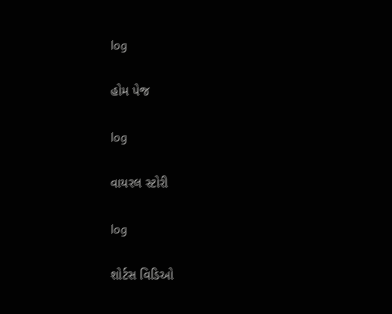log

હોમ પેજ

log

વાયરલ સ્ટોરી

log

શોર્ટસ વિડિઓ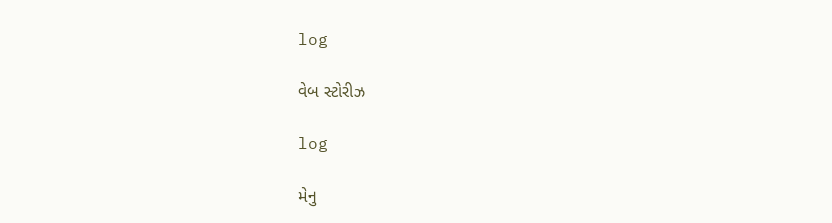log

વેબ સ્ટોરીઝ

log

મેનુ